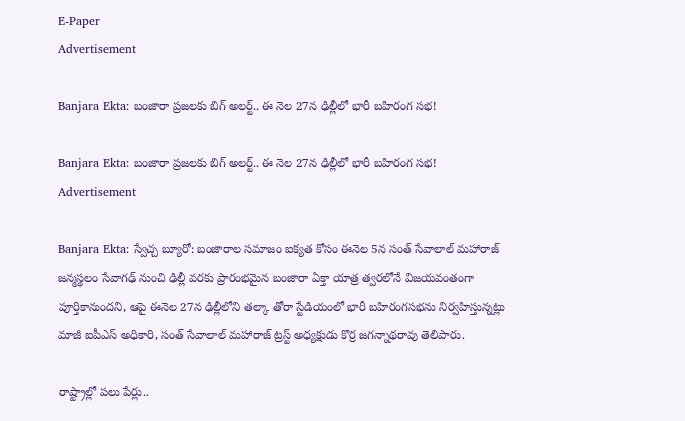E-Paper
Advertisement

Banjara Ekta: బంజారా ప్రజలకు బిగ్ అలర్ట్.. ఈ నెల 27న ఢిల్లీలో భారీ బహిరంగ సభ!

Banjara Ekta: బంజారా ప్రజలకు బిగ్ అలర్ట్.. ఈ నెల 27న ఢిల్లీలో భారీ బహిరంగ సభ!
Advertisement

Banjara Ekta: స్వేచ్చ బ్యూరో: బంజారాల సమాజం ఐక్యత కోసం ఈనెల 5న సంత్ సేవాలాల్ మహారాజ్ జన్మస్థలం సేవాగఢ్ నుంచి ఢిల్లీ వరకు ప్రారంభమైన బంజారా ఏక్తా యాత్ర త్వరలోనే విజయవంతంగా పూర్తికానుందని, ఆపై ఈనెల 27న ఢిల్లీలోని తల్కా తోరా స్టేడియంలో భారీ బహిరంగసభను నిర్వహిస్తున్నట్లు మాజీ ఐపీఎస్ అధికారి, సంత్ సేవాలాల్ మహారాజ్ ట్రస్ట్ అధ్యక్షుడు కొర్ర జగన్నాథరావు తెలిపారు.

రాష్ట్రాల్లో పలు పేర్లు..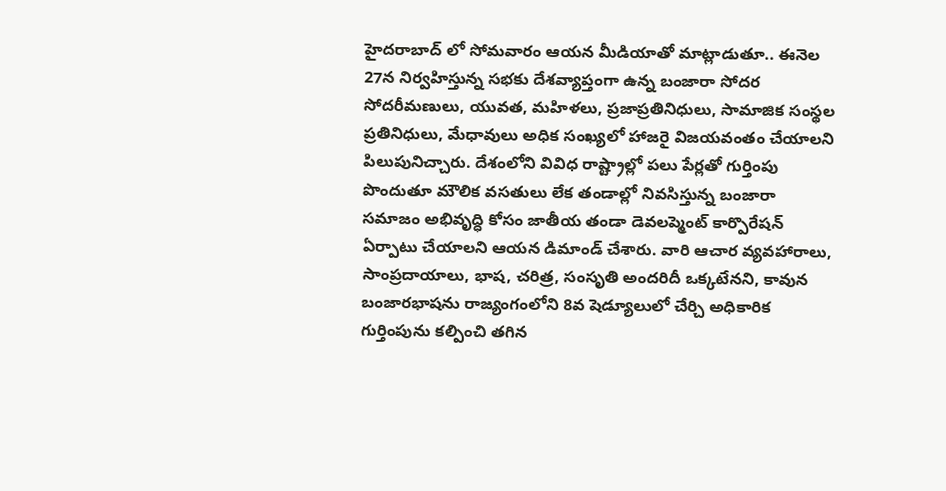హైదరాబాద్ లో సోమవారం ఆయన మీడియాతో మాట్లాడుతూ.. ఈనెల 27న నిర్వహిస్తున్న సభకు దేశవ్యాప్తంగా ఉన్న బంజారా సోదర సోదరీమణులు, యువత, మహిళలు, ప్రజాప్రతినిధులు, సామాజిక సంస్థల ప్రతినిధులు, మేధావులు అధిక సంఖ్యలో హాజరై విజయవంతం చేయాలని పిలుపునిచ్చారు. దేశంలోని వివిధ రాష్ట్రాల్లో పలు పేర్లతో గుర్తింపు పొందుతూ మౌలిక వసతులు లేక తండాల్లో నివసిస్తున్న బంజారా సమాజం అభివృద్ధి కోసం జాతీయ తండా డెవలప్మెంట్ కార్పొరేషన్ ఏర్పాటు చేయాలని ఆయన డిమాండ్ చేశారు. వారి ఆచార వ్యవహారాలు, సాంప్రదాయాలు, భాష, చరిత్ర, సంసృతి అందరిదీ ఒక్కటేనని, కావున బంజారభాషను రాజ్యంగంలోని 8వ షెడ్యూలులో చేర్చి అధికారిక గుర్తింపును కల్పించి తగిన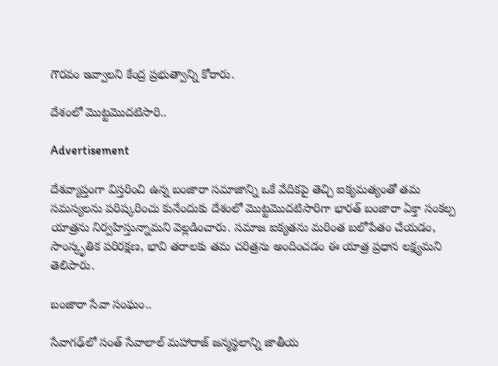గౌరవం ఇవ్వాలని కేంద్ర ప్రభుత్వాన్ని కోరారు.

దేశంలో మొట్టమొదటిసారి..

Advertisement

దేశవ్యాప్తంగా విస్తరించి ఉన్న బంజారా సమాజాన్ని ఒకే వేదికపై తెచ్చి ఐక్యమత్యంతో తమ సమస్యలను పరిష్కరించు కునేందుకు దేశంలో మొట్టమొదటిసారిగా భారత్ బంజారా ఏక్తా సంకల్ప యాత్రను నిర్వహిస్తున్నామని వెల్లడించారు. సమాజ ఐక్యతను మరింత బలోపేతం చేయడం, సాంస్కృతిక పరిరక్షణ, భావి తరాలకు తమ చరిత్రను అందించడం ఈ యాత్ర ప్రధాన లక్ష్యమని తెలిపారు.

బంజారా సేవా సంఘం..

సేవాగఢ్‌లో సంత్ సేవాలాల్ మహారాజ్ జన్మస్థలాన్ని జాతీయ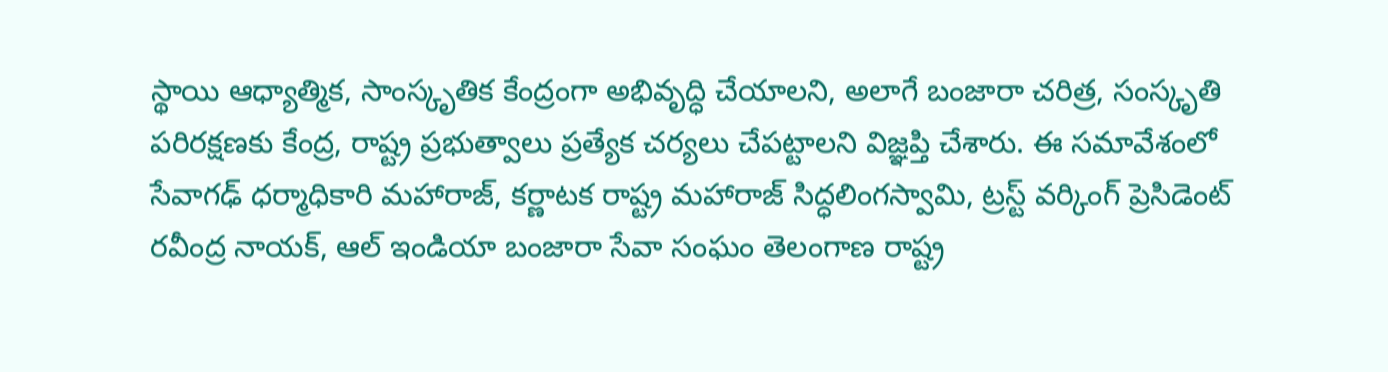స్థాయి ఆధ్యాత్మిక, సాంస్కృతిక కేంద్రంగా అభివృద్ధి చేయాలని, అలాగే బంజారా చరిత్ర, సంస్కృతి పరిరక్షణకు కేంద్ర, రాష్ట్ర ప్రభుత్వాలు ప్రత్యేక చర్యలు చేపట్టాలని విజ్ఞప్తి చేశారు. ఈ సమావేశంలో సేవాగఢ్ ధర్మాధికారి మహారాజ్, కర్ణాటక రాష్ట్ర మహారాజ్ సిద్ధలింగస్వామి, ట్రస్ట్ వర్కింగ్ ప్రెసిడెంట్ రవీంద్ర నాయక్, ఆల్ ఇండియా బంజారా సేవా సంఘం తెలంగాణ రాష్ట్ర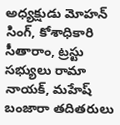అధ్యక్షుడు మోహన్ సింగ్, కోశాధికారి సీతారాం, ట్రస్టు సభ్యులు రామా నాయక్, మహేష్ బంజారా తదితరులు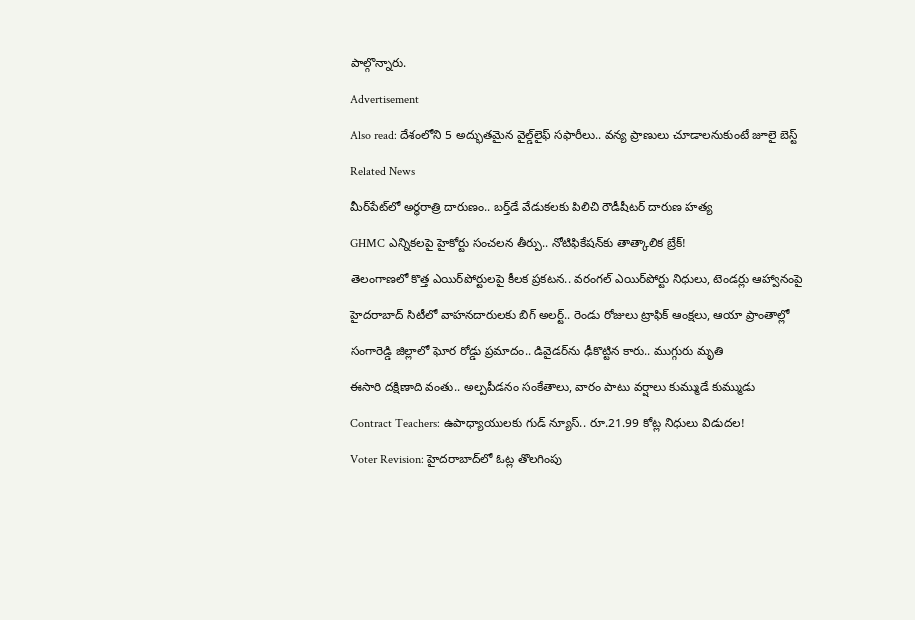పాల్గొన్నారు.

Advertisement

Also read: దేశంలోని 5 అద్భుతమైన వైల్డ్‌లైఫ్ సఫారీలు.. వన్య ప్రాణులు చూడాలనుకుంటే జూలై బెస్ట్

Related News

మీర్‌పేట్‌లో అర్ధరాత్రి దారుణం.. బర్త్‌డే వేడుకలకు పిలిచి రౌడీషీటర్ దారుణ హత్య

GHMC ఎన్నికలపై హైకోర్టు సంచలన తీర్పు.. నోటిఫికేషన్‌కు తాత్కాలిక బ్రేక్!

తెలంగాణలో కొత్త ఎయిర్‌పోర్టులపై కీలక ప్రకటన.. వరంగల్ ఎయిర్‌పోర్టు నిధులు, టెండర్లు ఆహ్వానంపై

హైదరాబాద్ సిటీలో వాహనదారులకు బిగ్ అలర్ట్.. రెండు రోజులు ట్రాఫిక్ ఆంక్షలు, ఆయా ప్రాంతాల్లో

సంగారెడ్డి జిల్లాలో ఘోర రోడ్డు ప్రమాదం.. డివైడర్‌ను ఢీకొట్టిన కారు.. ముగ్గురు మృతి

ఈసారి దక్షిణాది వంతు.. అల్పపీడనం సంకేతాలు, వారం పాటు వర్షాలు కుమ్ముడే కుమ్ముడు

Contract Teachers: ఉపాధ్యాయులకు గుడ్ న్యూస్.. రూ.21.99 కోట్ల నిధులు విడుదల!

Voter Revision: హైదరాబాద్‌లో ఓట్ల తొలగింపు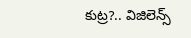కుట్ర?.. విజిలెన్స్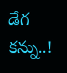డేగ కన్ను..!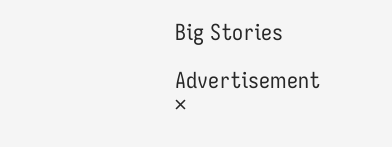Big Stories

Advertisement
×